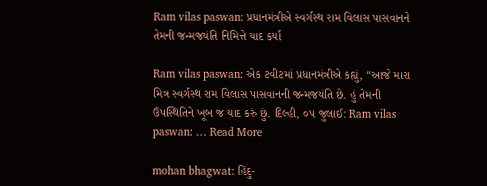Ram vilas paswan: પ્રધાનમંત્રીએ સ્વર્ગસ્થ રામ વિલાસ પાસવાનને તેમની જન્મજયંતિ નિમિત્તે યાદ કર્યા

Ram vilas paswan: એક ટવીટમાં પ્રધાનમંત્રીએ કહ્યું, “આજે મારા મિત્ર સ્વર્ગસ્થ રામ વિલાસ પાસવાનની જન્મજયંતિ છે. હું તેમની ઉપસ્થિતિને ખૂબ જ યાદ કરું છું. દિલ્હી, ૦૫ જુલાઈ: Ram vilas paswan: … Read More

mohan bhagwat: હિંદુ-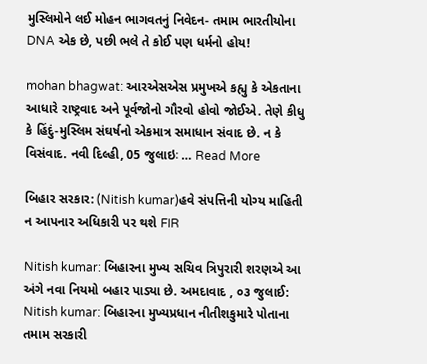મુસ્લિમોને લઈ મોહન ભાગવતનું નિવેદન- તમામ ભારતીયોના DNA એક છે, પછી ભલે તે કોઈ પણ ધર્મનો હોય!

mohan bhagwat: આરએસએસ પ્રમુખએ કહ્યુ કે એકતાના આધારે રાષ્ટ્રવાદ અને પૂર્વજોનો ગૌરવો હોવો જોઈએ. તેણે કીધુ કે હિંદું-મુસ્લિમ સંઘર્ષનો એકમાત્ર સમાધાન સંવાદ છે. ન કે વિસંવાદ. નવી દિલ્હી, 05 જુલાઇઃ … Read More

બિહાર સરકાર: (Nitish kumar)હવે સંપત્તિની યોગ્ય માહિતી ન આપનાર અધિકારી પર થશે FIR

Nitish kumar: બિહારના મુખ્ય સચિવ ત્રિપુરારી શરણએ આ અંગે નવા નિયમો બહાર પાડ્યા છે. અમદાવાદ , ૦૩ જુલાઈ: Nitish kumar: બિહારના મુખ્યપ્રધાન નીતીશકુમારે પોતાના તમામ સરકારી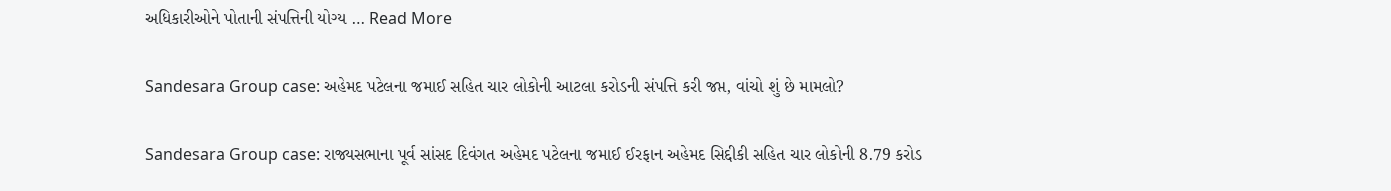અધિકારીઓને પોતાની સંપત્તિની યોગ્ય … Read More

Sandesara Group case: અહેમદ પટેલના જમાઈ સહિત ચાર લોકોની આટલા કરોડની સંપત્તિ કરી જપ્ત, વાંચો શું છે મામલો?

Sandesara Group case: રાજ્યસભાના પૂર્વ સાંસદ દિવંગત અહેમદ પટેલના જમાઈ ઈરફાન અહેમદ સિદ્દીકી સહિત ચાર લોકોની 8.79 કરોડ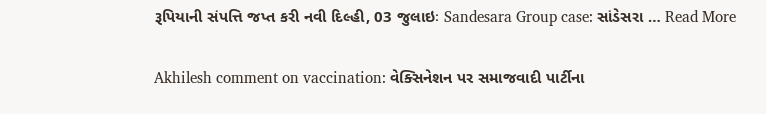રૂપિયાની સંપત્તિ જપ્ત કરી નવી દિલ્હી, 03 જુલાઇઃ Sandesara Group case: સાંડેસરા … Read More

Akhilesh comment on vaccination: વેક્સિનેશન પર સમાજવાદી પાર્ટીના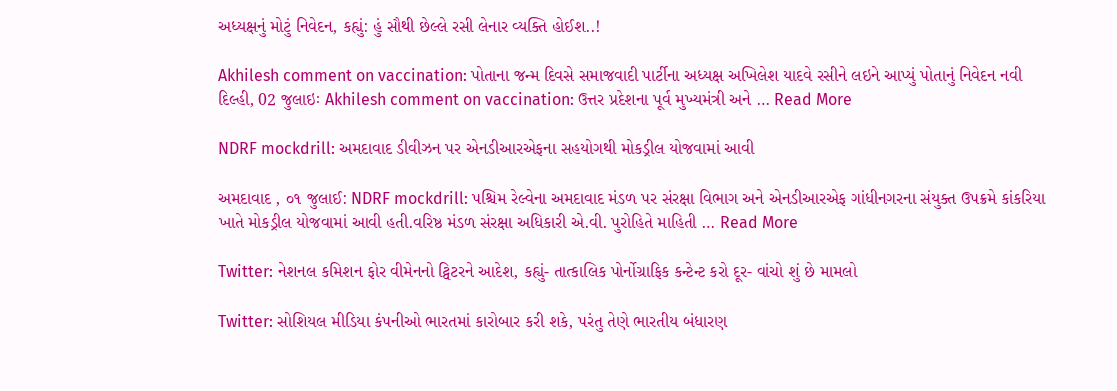અધ્યક્ષનું મોટું નિવેદન, કહ્યું: હું સૌથી છેલ્લે રસી લેનાર વ્યક્તિ હોઈશ..!

Akhilesh comment on vaccination: પોતાના જન્મ દિવસે સમાજવાદી પાર્ટીના અધ્યક્ષ અખિલેશ યાદવે રસીને લઇને આપ્યું પોતાનું નિવેદન નવી દિલ્હી, 02 જુલાઇઃ Akhilesh comment on vaccination: ઉત્તર પ્રદેશના પૂર્વ મુખ્યમંત્રી અને … Read More

NDRF mockdrill: અમદાવાદ ડીવીઝન પર એનડીઆરએફના સહયોગથી મોકડ્રીલ યોજવામાં આવી

અમદાવાદ , ૦૧ જુલાઈ: NDRF mockdrill: પશ્ચિમ રેલ્વેના અમદાવાદ મંડળ પર સંરક્ષા વિભાગ અને એનડીઆરએફ ગાંધીનગરના સંયુક્ત ઉપક્રમે કાંકરિયા ખાતે મોકડ્રીલ યોજવામાં આવી હતી.વરિષ્ઠ મંડળ સંરક્ષા અધિકારી એ.વી. પુરોહિતે માહિતી … Read More

Twitter: નેશનલ કમિશન ફોર વીમેનનો ટ્વિટરને આદેશ, કહ્યું- તાત્કાલિક પોર્નોગ્રાફિક કન્ટેન્ટ કરો દૂર- વાંચો શું છે મામલો

Twitter: સોશિયલ મીડિયા કંપનીઓ ભારતમાં કારોબાર કરી શકે, પરંતુ તેણે ભારતીય બંધારણ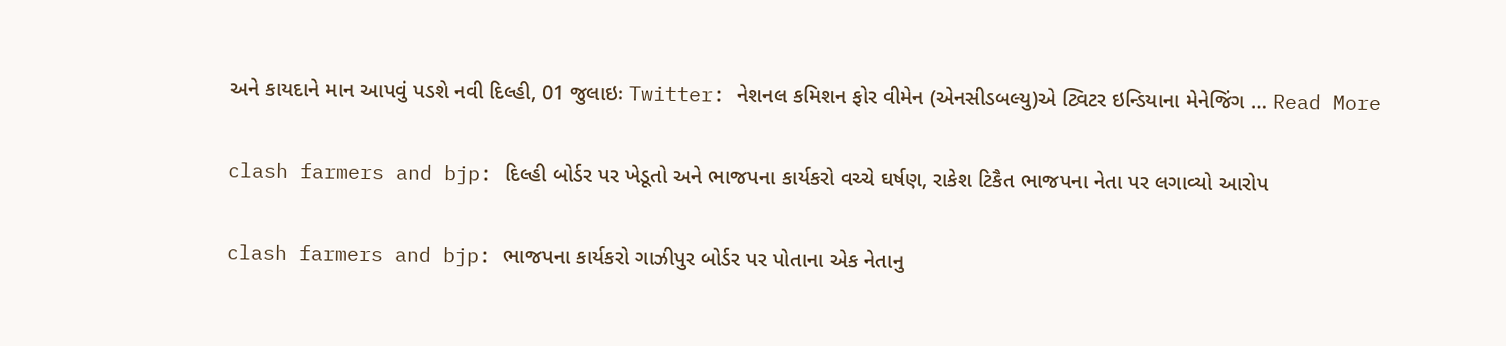અને કાયદાને માન આપવું પડશે નવી દિલ્હી, 01 જુલાઇઃ Twitter: નેશનલ કમિશન ફોર વીમેન (એનસીડબલ્યુ)એ ટ્વિટર ઇન્ડિયાના મેનેજિંગ … Read More

clash farmers and bjp: દિલ્હી બોર્ડર પર ખેડૂતો અને ભાજપના કાર્યકરો વચ્ચે ઘર્ષણ, રાકેશ ટિકૈત ભાજપના નેતા પર લગાવ્યો આરોપ

clash farmers and bjp: ભાજપના કાર્યકરો ગાઝીપુર બોર્ડર પર પોતાના એક નેતાનુ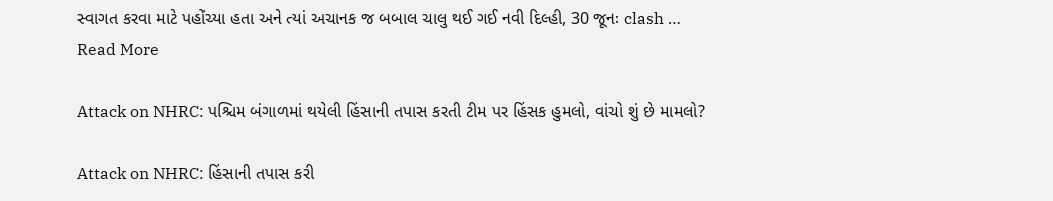સ્વાગત કરવા માટે પહોંચ્યા હતા અને ત્યાં અચાનક જ બબાલ ચાલુ થઈ ગઈ નવી દિલ્હી, 30 જૂનઃ clash … Read More

Attack on NHRC: પશ્ચિમ બંગાળમાં થયેલી હિંસાની તપાસ કરતી ટીમ પર હિંસક હુમલો, વાંચો શું છે મામલો?

Attack on NHRC: હિંસાની તપાસ કરી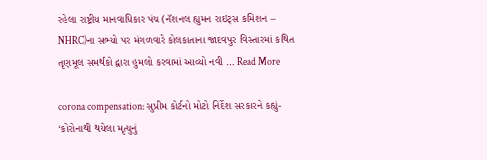રહેલા રાષ્ટ્રીય માનવાધિકાર પંચ (નૅશનલ હ્યુમન રાઇટ્સ કમિશન – NHRC)ના સભ્યો પર મંગળવારે કોલકાતાના જાદવપુર વિસ્તારમાં કથિત તૃણમૂલ સમર્થકો દ્વારા હુમલો કરવામાં આવ્યો નવી … Read More

corona compensation: સુપ્રીમ કોર્ટનો મોટો નિર્દેશ સરકારને કહ્યું- ‘કોરોનાથી થયેલા મૃત્યુનું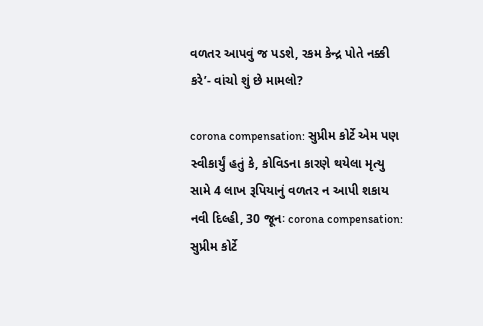વળતર આપવું જ પડશે, રકમ કેન્દ્ર પોતે નક્કી કરે’- વાંચો શું છે મામલો?

corona compensation: સુપ્રીમ કોર્ટે એમ પણ સ્વીકાર્યું હતું કે, કોવિડના કારણે થયેલા મૃત્યુ સામે 4 લાખ રૂપિયાનું વળતર ન આપી શકાય નવી દિલ્હી, 30 જૂનઃ corona compensation: સુપ્રીમ કોર્ટે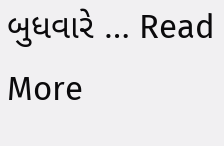બુધવારે … Read More